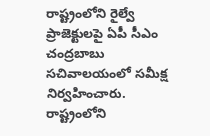రాష్ట్రంలోని రైల్వే ప్రాజెక్టులపై ఏపీ సీఎం చంద్రబాబు సచివాలయంలో సమీక్ష నిర్వహించారు. రాష్ట్రంలోని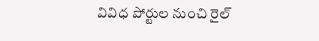వివిధ పోర్టుల నుంచి రైల్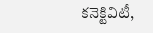కనెక్టివిటీ,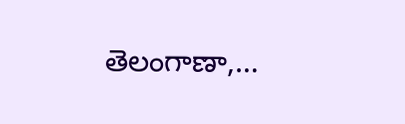తెలంగాణా,…